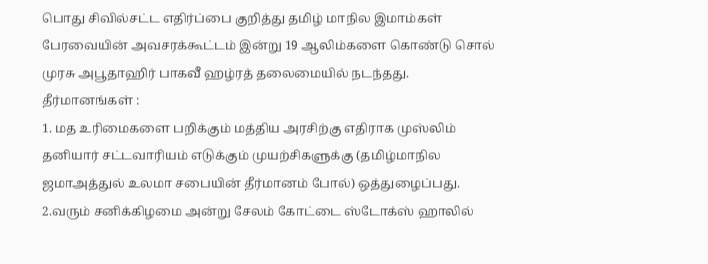பொது சிவில்சட்ட எதிர்ப்பை குறித்து தமிழ் மாநில இமாம்கள் பேரவையின் அவசரக்கூட்டம் இன்று 19 ஆலிம்களை கொண்டு சொல் முரசு அபூதாஹிர் பாகவீ ஹழ்ரத் தலைமையில் நடந்தது.
தீர்மானங்கள் :
1. மத உரிமைகளை பறிக்கும் மத்திய அரசிற்கு எதிராக முஸ்லிம் தனியார் சட்டவாரியம் எடுக்கும் முயற்சிகளுக்கு (தமிழ்மாநில ஜமாஅத்துல் உலமா சபையின் தீர்மானம் போல்) ஒத்துழைப்பது.
2.வரும் சனிக்கிழமை அன்று சேலம் கோட்டை ஸ்டோக்ஸ் ஹாலில்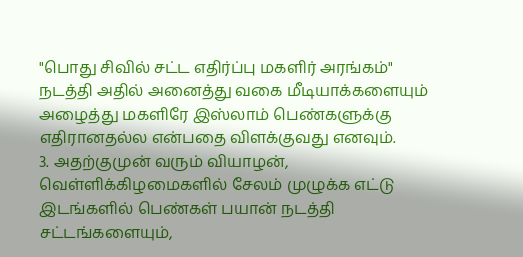"பொது சிவில் சட்ட எதிர்ப்பு மகளிர் அரங்கம்" நடத்தி அதில் அனைத்து வகை மீடியாக்களையும் அழைத்து மகளிரே இஸ்லாம் பெண்களுக்கு எதிரானதல்ல என்பதை விளக்குவது எனவும்.
3. அதற்குமுன் வரும் வியாழன், வெள்ளிக்கிழமைகளில் சேலம் முழுக்க எட்டு இடங்களில் பெண்கள் பயான் நடத்தி சட்டங்களையும்,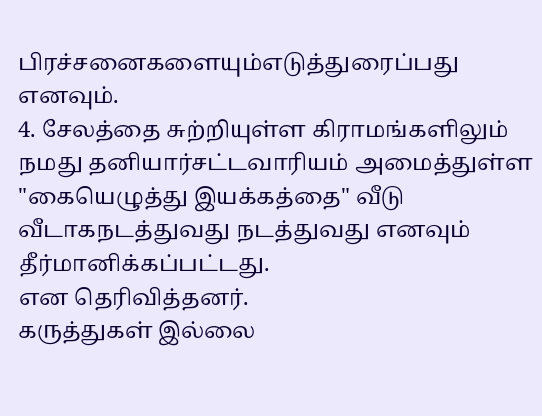பிரச்சனைகளையும்எடுத்துரைப்பது எனவும்.
4. சேலத்தை சுற்றியுள்ள கிராமங்களிலும் நமது தனியார்சட்டவாரியம் அமைத்துள்ள "கையெழுத்து இயக்கத்தை" வீடு வீடாகநடத்துவது நடத்துவது எனவும் தீர்மானிக்கப்பட்டது.
என தெரிவித்தனர்.
கருத்துகள் இல்லை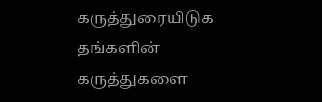கருத்துரையிடுக
தங்களின் கருத்துகளை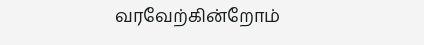வரவேற்கின்றோம்